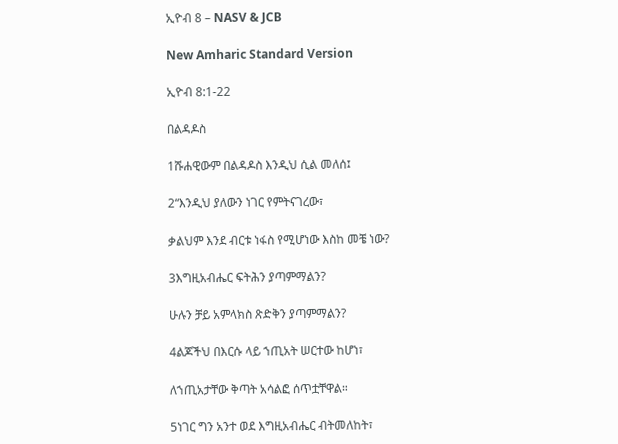ኢዮብ 8 – NASV & JCB

New Amharic Standard Version

ኢዮብ 8:1-22

በልዳዶስ

1ሹሐዊውም በልዳዶስ እንዲህ ሲል መለሰ፤

2“እንዲህ ያለውን ነገር የምትናገረው፣

ቃልህም እንደ ብርቱ ነፋስ የሚሆነው እስከ መቼ ነው?

3እግዚአብሔር ፍትሕን ያጣምማልን?

ሁሉን ቻይ አምላክስ ጽድቅን ያጣምማልን?

4ልጆችህ በእርሱ ላይ ኀጢአት ሠርተው ከሆነ፣

ለኀጢአታቸው ቅጣት አሳልፎ ሰጥቷቸዋል።

5ነገር ግን አንተ ወደ እግዚአብሔር ብትመለከት፣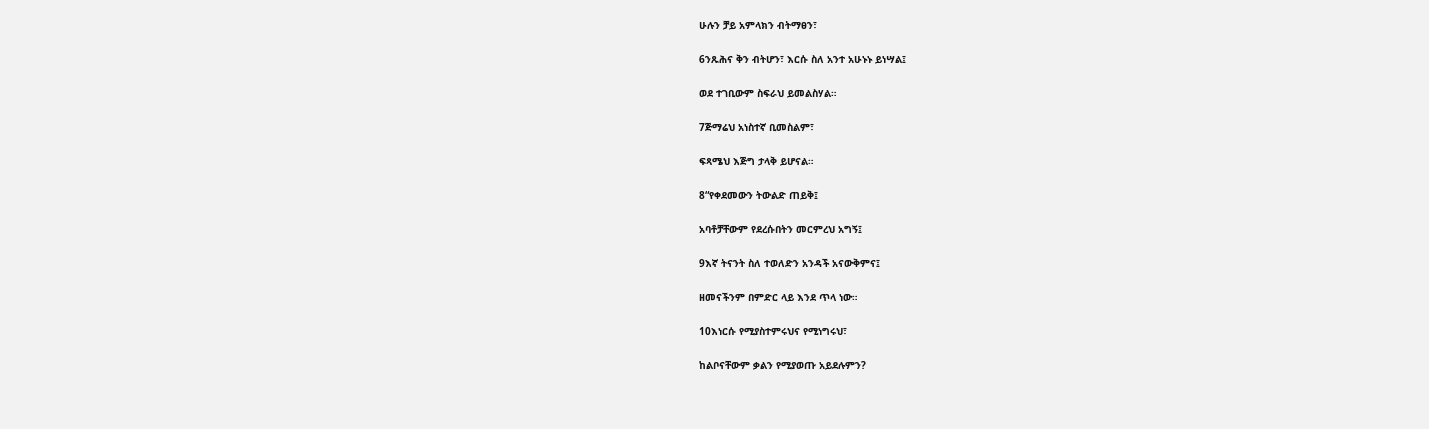ሁሉን ቻይ አምላክን ብትማፀን፣

6ንጹሕና ቅን ብትሆን፣ እርሱ ስለ አንተ አሁኑኑ ይነሣል፤

ወደ ተገቢውም ስፍራህ ይመልስሃል።

7ጅማሬህ አነስተኛ ቢመስልም፣

ፍጻሜህ እጅግ ታላቅ ይሆናል።

8“የቀደመውን ትውልድ ጠይቅ፤

አባቶቻቸውም የደረሱበትን መርምረህ አግኝ፤

9እኛ ትናንት ስለ ተወለድን አንዳች አናውቅምና፤

ዘመናችንም በምድር ላይ እንደ ጥላ ነው።

10እነርሱ የሚያስተምሩህና የሚነግሩህ፣

ከልቦናቸውም ቃልን የሚያወጡ አይደሉምን?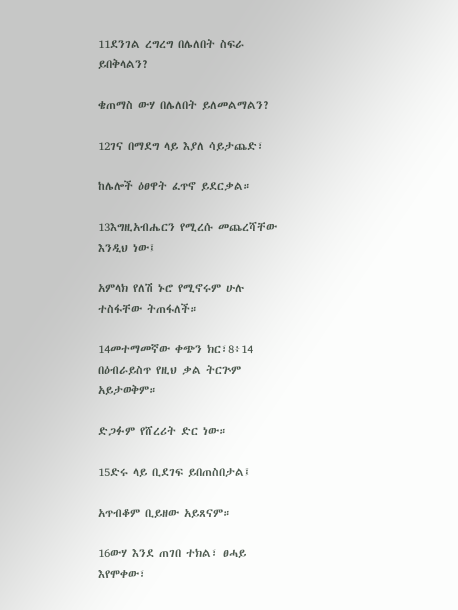11ደንገል ረግረግ በሌለበት ስፍራ ይበቅላልን?

ቄጠማስ ውሃ በሌለበት ይለመልማልን?

12ገና በማደግ ላይ እያለ ሳይታጨድ፣

ከሌሎች ዕፀዋት ፈጥኖ ይደርቃል።

13እግዚአብሔርን የሚረሱ መጨረሻቸው እንዲህ ነው፤

አምላክ የለሽ ኑሮ የሚኖሩም ሁሉ ተስፋቸው ትጠፋለች።

14መተማመኛው ቀጭን ክር፣8፥14 በዕብራይስጥ የዚህ ቃል ትርጕም አይታወቅም።

ድጋፉም የሸረሪት ድር ነው።

15ድሩ ላይ ቢደገፍ ይበጠስበታል፤

አጥብቆም ቢይዘው አይጸናም።

16ውሃ እንደ ጠገበ ተክል፣ ፀሓይ እየሞቀው፣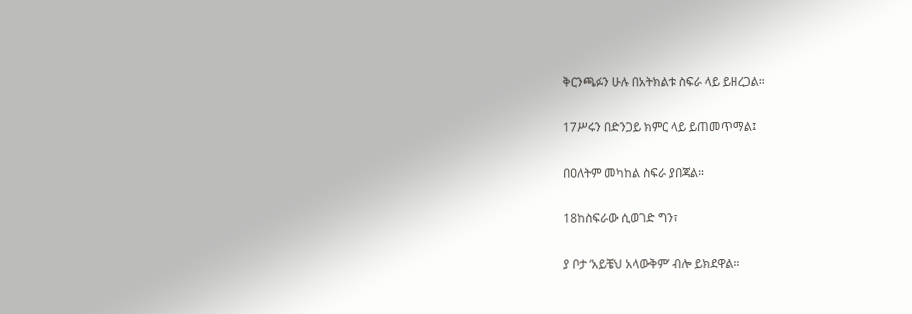ቅርንጫፉን ሁሉ በአትክልቱ ስፍራ ላይ ይዘረጋል።

17ሥሩን በድንጋይ ክምር ላይ ይጠመጥማል፤

በዐለትም መካከል ስፍራ ያበጃል።

18ከስፍራው ሲወገድ ግን፣

ያ ቦታ ‘አይቼህ አላውቅም’ ብሎ ይክደዋል።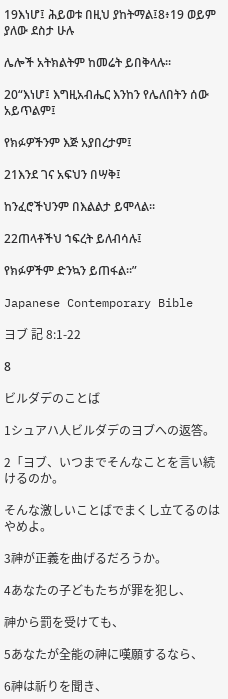19እነሆ፤ ሕይወቱ በዚህ ያከትማል፤8፥19 ወይም ያለው ደስታ ሁሉ

ሌሎች አትክልትም ከመሬት ይበቅላሉ።

20“እነሆ፤ እግዚአብሔር እንከን የሌለበትን ሰው አይጥልም፤

የክፉዎችንም እጅ አያበረታም፤

21እንደ ገና አፍህን በሣቅ፤

ከንፈሮችህንም በእልልታ ይሞላል።

22ጠላቶችህ ኀፍረት ይለብሳሉ፤

የክፉዎችም ድንኳን ይጠፋል።”

Japanese Contemporary Bible

ヨブ 記 8:1-22

8

ビルダデのことば

1シュアハ人ビルダデのヨブへの返答。

2「ヨブ、いつまでそんなことを言い続けるのか。

そんな激しいことばでまくし立てるのはやめよ。

3神が正義を曲げるだろうか。

4あなたの子どもたちが罪を犯し、

神から罰を受けても、

5あなたが全能の神に嘆願するなら、

6神は祈りを聞き、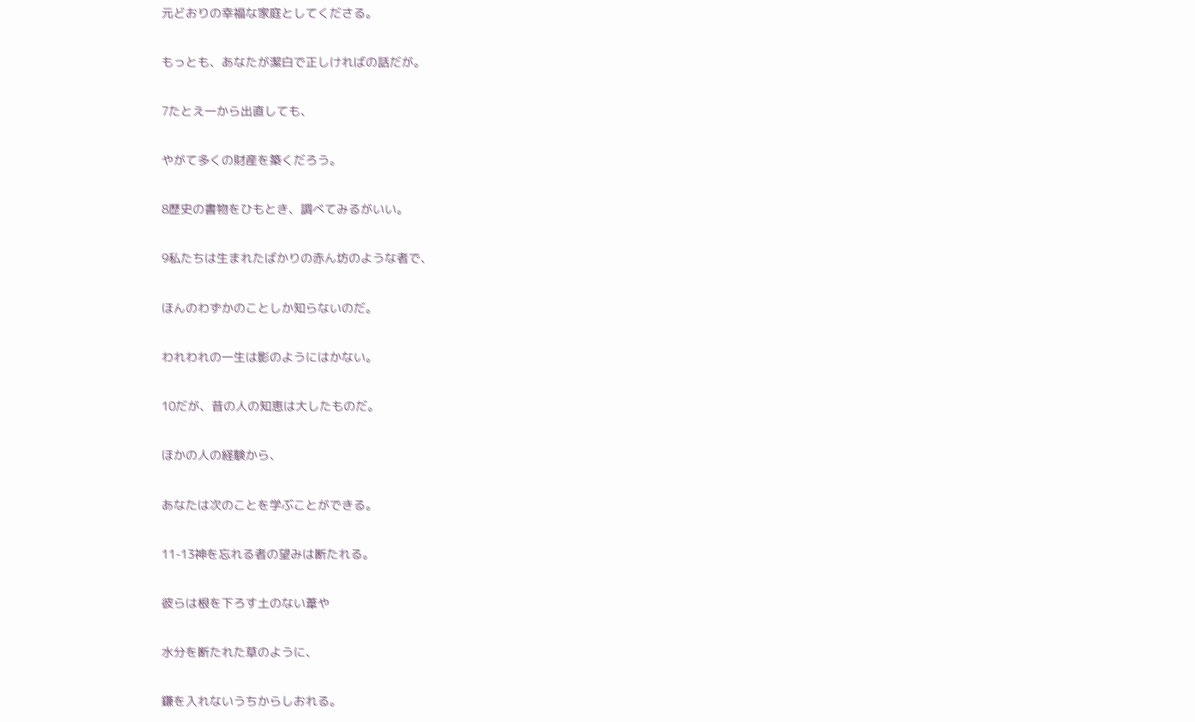元どおりの幸福な家庭としてくださる。

もっとも、あなたが潔白で正しければの話だが。

7たとえ一から出直しても、

やがて多くの財産を築くだろう。

8歴史の書物をひもとき、調べてみるがいい。

9私たちは生まれたばかりの赤ん坊のような者で、

ほんのわずかのことしか知らないのだ。

われわれの一生は影のようにはかない。

10だが、昔の人の知恵は大したものだ。

ほかの人の経験から、

あなたは次のことを学ぶことができる。

11-13神を忘れる者の望みは断たれる。

彼らは根を下ろす土のない葦や

水分を断たれた草のように、

鎌を入れないうちからしおれる。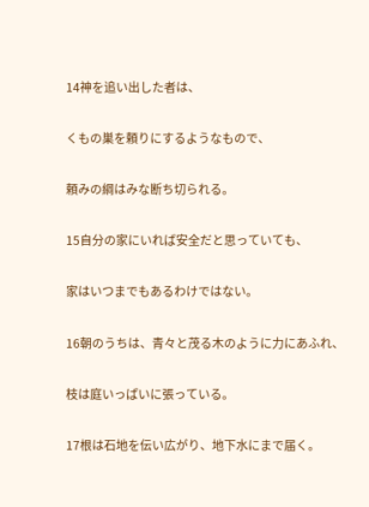14神を追い出した者は、

くもの巣を頼りにするようなもので、

頼みの綱はみな断ち切られる。

15自分の家にいれば安全だと思っていても、

家はいつまでもあるわけではない。

16朝のうちは、青々と茂る木のように力にあふれ、

枝は庭いっぱいに張っている。

17根は石地を伝い広がり、地下水にまで届く。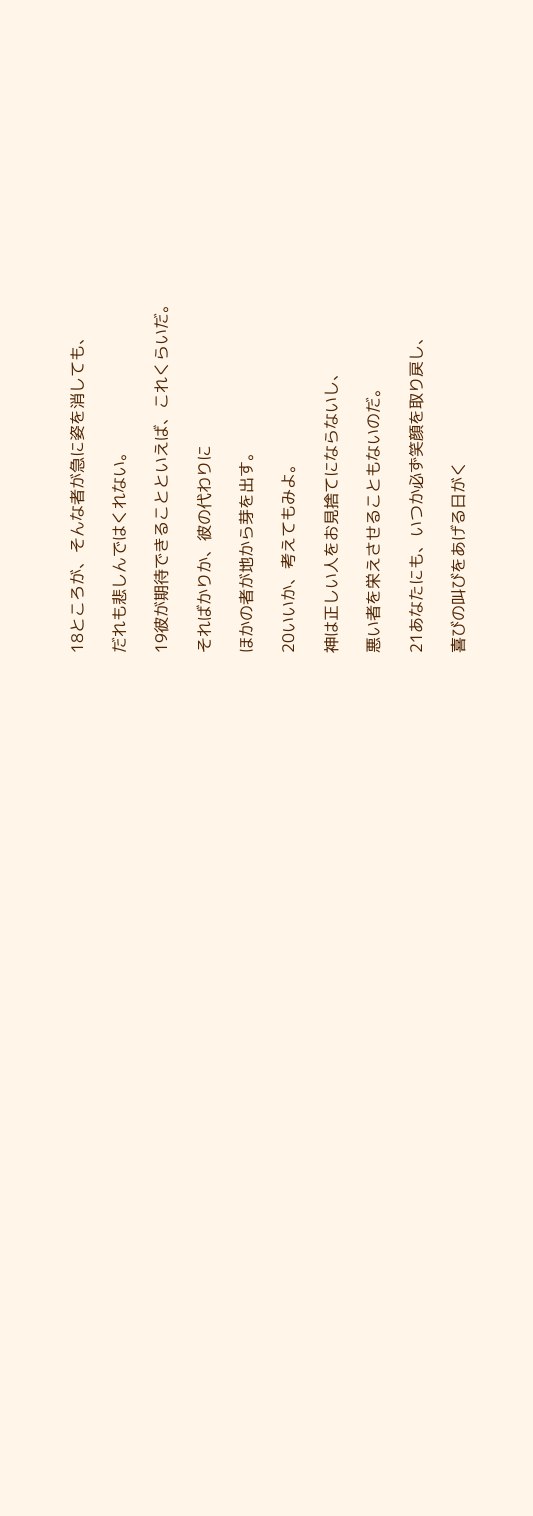18ところが、そんな者が急に姿を消しても、

だれも悲しんではくれない。

19彼が期待できることといえば、これくらいだ。

そればかりか、彼の代わりに

ほかの者が地から芽を出す。

20いいか、考えてもみよ。

神は正しい人をお見捨てにならないし、

悪い者を栄えさせることもないのだ。

21あなたにも、いつか必ず笑顔を取り戻し、

喜びの叫びをあげる日がく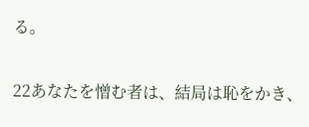る。

22あなたを憎む者は、結局は恥をかき、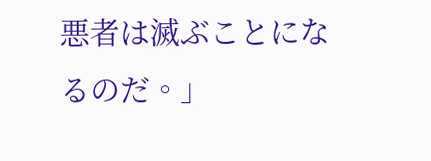悪者は滅ぶことになるのだ。」